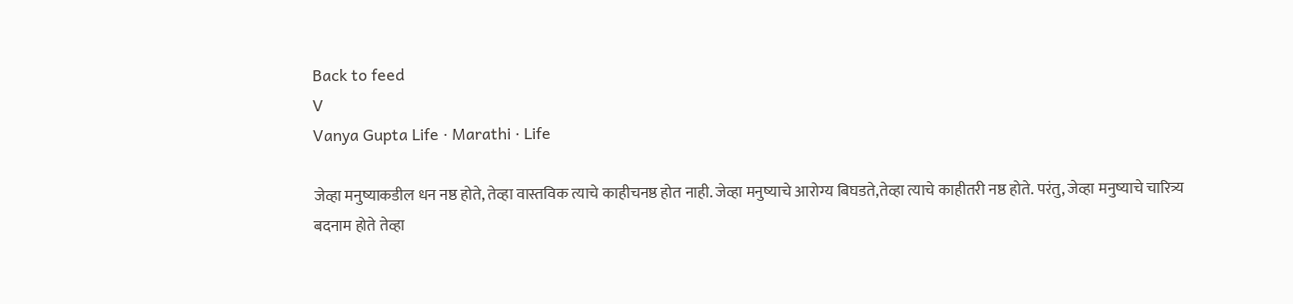Back to feed
V
Vanya Gupta Life · Marathi · Life

जेव्हा मनुष्याकडील धन नष्ठ होते, तेव्हा वास्तविक त्याचे काहीचनष्ठ होत नाही. जेव्हा मनुष्याचे आरोग्य बिघडते,तेव्हा त्याचे काहीतरी नष्ठ होते. परंतु, जेव्हा मनुष्याचे चारित्र्य बदनाम होते तेव्हा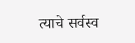त्याचे सर्वस्व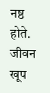नष्ठ होते. जीवन खूप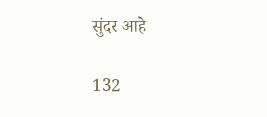सुंदर आहे

132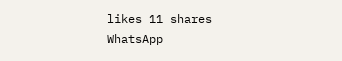likes 11 shares
WhatsApp